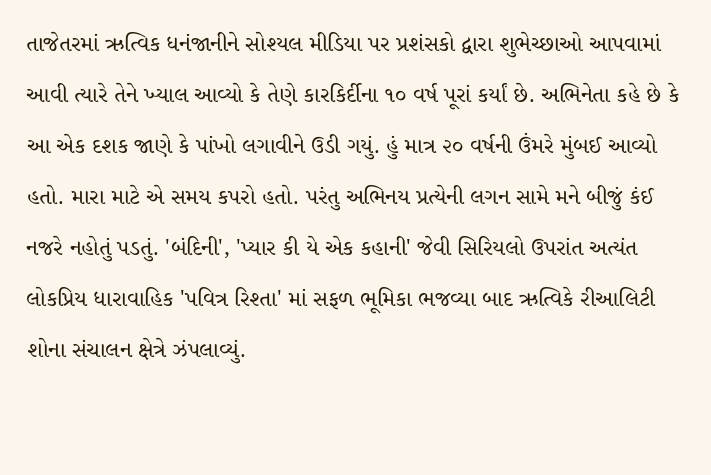તાજેતરમાં ઋત્વિક ધનંજાનીને સોશ્યલ મીડિયા પર પ્રશંસકો દ્વારા શુભેચ્છાઓ આપવામાં આવી ત્યારે તેને ખ્યાલ આવ્યો કે તેણે કારકિર્દીના ૧૦ વર્ષ પૂરાં કર્યાં છે. અભિનેતા કહે છે કે આ એક દશક જાણે કે પાંખો લગાવીને ઉડી ગયું. હું માત્ર ૨૦ વર્ષની ઉંમરે મુંબઈ આવ્યો હતો. મારા માટે એ સમય કપરો હતો. પરંતુ અભિનય પ્રત્યેની લગન સામે મને બીજું કંઈ નજરે નહોતું પડતું. 'બંદિની', 'પ્યાર કી યે એક કહાની' જેવી સિરિયલો ઉપરાંત અત્યંત લોકપ્રિય ધારાવાહિક 'પવિત્ર રિશ્તા' માં સફળ ભૂમિકા ભજવ્યા બાદ ઋત્વિકે રીઆલિટી શોના સંચાલન ક્ષેત્રે ઝંપલાવ્યું.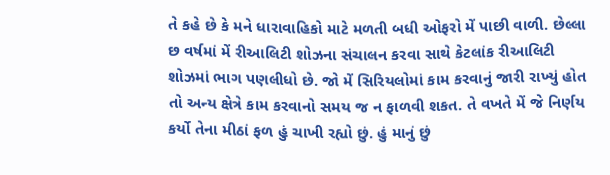તે કહે છે કે મને ધારાવાહિકો માટે મળતી બધી ઓફરો મેં પાછી વાળી. છેલ્લા છ વર્ષમાં મેં રીઆલિટી શોઝના સંચાલન કરવા સાથે કેટલાંક રીઆલિટી શોઝમાં ભાગ પણલીધો છે. જો મેં સિરિયલોમાં કામ કરવાનું જારી રાખ્યું હોત તો અન્ય ક્ષેત્રે કામ કરવાનો સમય જ ન ફાળવી શકત. તે વખતે મેં જે નિર્ણય કર્યો તેના મીઠાં ફળ હું ચાખી રહ્યો છું. હું માનું છું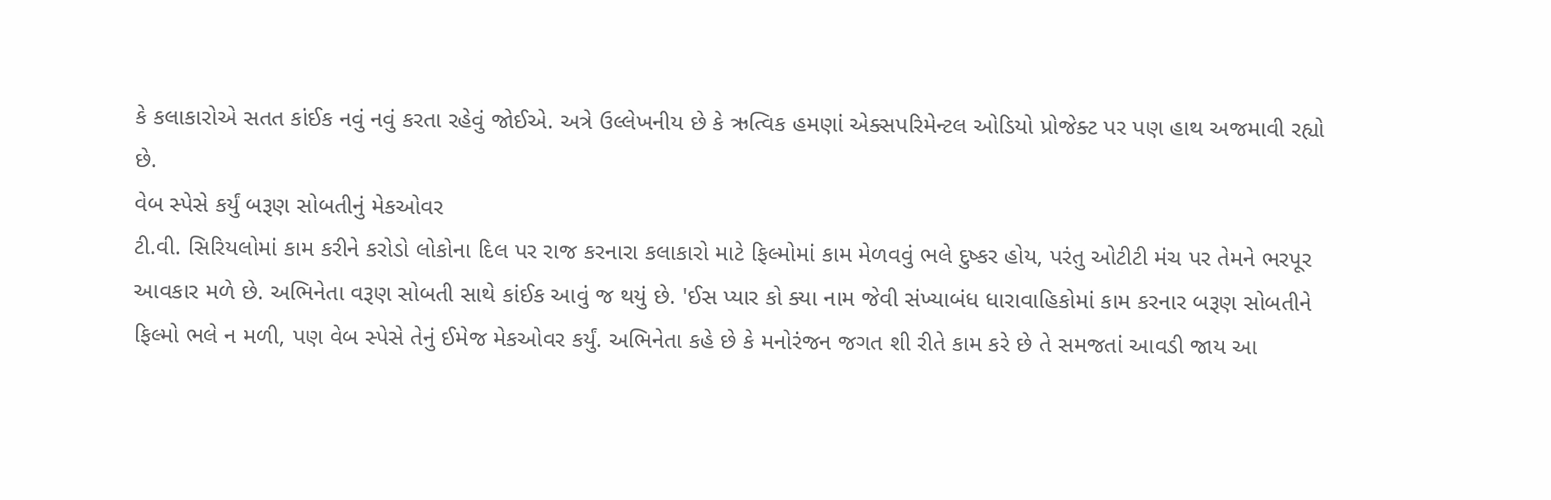કે કલાકારોએ સતત કાંઈક નવું નવું કરતા રહેવું જોઈએ. અત્રે ઉલ્લેખનીય છે કે ઋત્વિક હમણાં એક્સપરિમેન્ટલ ઓડિયો પ્રોજેક્ટ પર પણ હાથ અજમાવી રહ્યો છે.
વેબ સ્પેસે કર્યું બરૂણ સોબતીનું મેકઓવર
ટી.વી. સિરિયલોમાં કામ કરીને કરોડો લોકોના દિલ પર રાજ કરનારા કલાકારો માટે ફિલ્મોમાં કામ મેળવવું ભલે દુષ્કર હોય, પરંતુ ઓટીટી મંચ પર તેમને ભરપૂર આવકાર મળે છે. અભિનેતા વરૂણ સોબતી સાથે કાંઈક આવું જ થયું છે. 'ઈસ પ્યાર કો ક્યા નામ જેવી સંખ્યાબંધ ધારાવાહિકોમાં કામ કરનાર બરૂણ સોબતીને ફિલ્મો ભલે ન મળી, પણ વેબ સ્પેસે તેનું ઈમેજ મેકઓવર કર્યું. અભિનેતા કહે છે કે મનોરંજન જગત શી રીતે કામ કરે છે તે સમજતાં આવડી જાય આ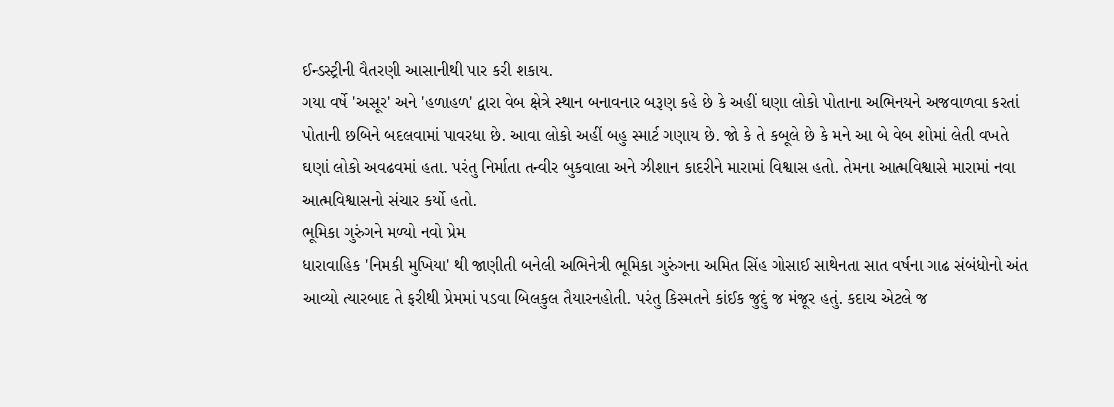ઈન્ડસ્ટ્રીની વૈતરણી આસાનીથી પાર કરી શકાય.
ગયા વર્ષે 'અસૂર' અને 'હળાહળ' દ્વારા વેબ ક્ષેત્રે સ્થાન બનાવનાર બરૂણ કહે છે કે અહીં ઘણા લોકો પોતાના અભિનયને અજવાળવા કરતાં પોતાની છબિને બદલવામાં પાવરધા છે. આવા લોકો અહીં બહુ સ્માર્ટ ગણાય છે. જો કે તે કબૂલે છે કે મને આ બે વેબ શોમાં લેતી વખતે ઘણાં લોકો અવઢવમાં હતા. પરંતુ નિર્માતા તન્વીર બુકવાલા અને ઝીશાન કાદરીને મારામાં વિશ્વાસ હતો. તેમના આત્મવિશ્વાસે મારામાં નવા આત્મવિશ્વાસનો સંચાર કર્યો હતો.
ભૂમિકા ગુરુંગને મળ્યો નવો પ્રેમ
ધારાવાહિક 'નિમકી મુખિયા' થી જાણીતી બનેલી અભિનેત્રી ભૂમિકા ગુરુંગના અમિત સિંહ ગોસાઈ સાથેનતા સાત વર્ષના ગાઢ સંબંધોનો અંત આવ્યો ત્યારબાદ તે ફરીથી પ્રેમમાં પડવા બિલકુલ તૈયારનહોતી. પરંતુ કિસ્મતને કાંઈક જુદું જ મંજૂર હતું. કદાચ એટલે જ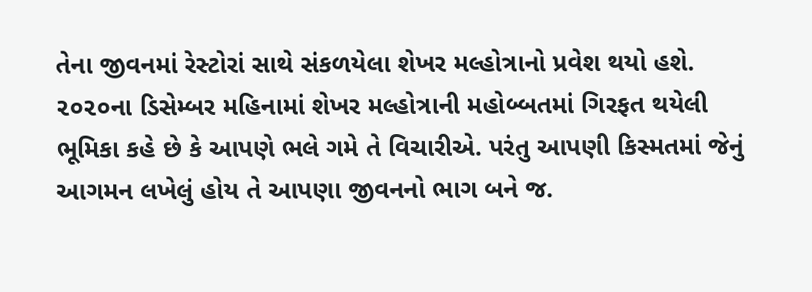તેના જીવનમાં રેસ્ટોરાં સાથે સંકળયેલા શેખર મલ્હોત્રાનો પ્રવેશ થયો હશે. ૨૦૨૦ના ડિસેમ્બર મહિનામાં શેખર મલ્હોત્રાની મહોબ્બતમાં ગિરફત થયેલી ભૂમિકા કહે છે કે આપણે ભલે ગમે તે વિચારીએ. પરંતુ આપણી કિસ્મતમાં જેનું આગમન લખેલું હોય તે આપણા જીવનનો ભાગ બને જ.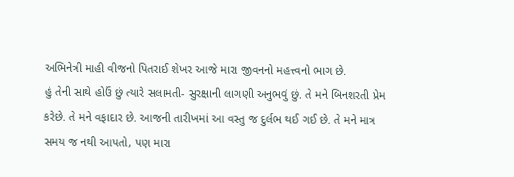અભિનેત્રી માહી વીજનો પિતરાઈ શેખર આજે મારા જીવનનો મહત્ત્વનો ભાગ છે.
હું તેની સાથે હોઉં છું ત્યારે સલામતી- સુરક્ષાની લાગણી અનુભવું છું. તે મને બિનશરતી પ્રેમ કરેછે. તે મને વફાદાર છે. આજની તારીખમાં આ વસ્તુ જ દુર્લભ થઈ ગઈ છે. તે મને માત્ર સમય જ નથી આપતો, પણ મારા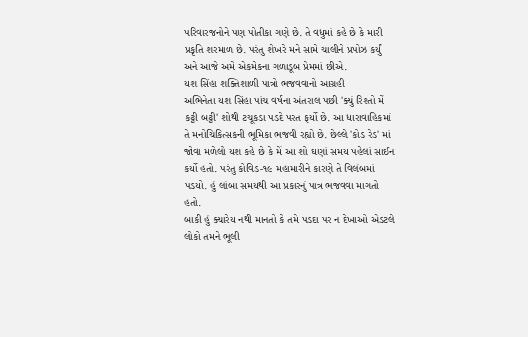પરિવારજનોને પણ પોતીકા ગણે છે. તે વધુમાં કહે છે કે મારી પ્રકૃતિ શરમાળ છે. પરંતુ શેખરે મને સામે ચાલીને પ્રપોઝ કર્યું અને આજે અમે એકમેકના ગળાડૂબ પ્રેમમાં છીએ.
યશ સિંહા શક્તિશાળી પાત્રો ભજવવાનો આગ્રહી
અભિનેતા યશ સિંહા પાંચ વર્ષના અંતરાલ પછી 'ક્યું રિશ્તો મેં કટ્ટી બટ્ટી' શોથી ટચૂકડા પડદે પરત ફર્યો છે. આ ધારાવાહિકમાં તે મનોચિકિત્સકની ભૂમિકા ભજવી રહ્યો છે. છેલ્લે 'કોડ રેડ' માં જોવા મળેલો યશ કહે છે કે મેં આ શો ઘણાં સમય પહેલાં સાઈન કર્યો હતો. પરંતુ કોવિડ-૧૯ મહામારીને કારણે તે વિલંબમાં પડયો. હું લાંબા સમયથી આ પ્રકારનું પાત્ર ભજવવા માગતો હતો.
બાકી હું ક્યારેય નથી માનતો કે તમે પડદા પર ન દેખાઓ એડટલે લોકો તમને ભૂલી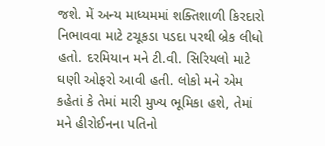જશે. મેં અન્ય માધ્યમમાં શક્તિશાળી કિરદારો નિભાવવા માટે ટચૂકડા પડદા પરથી બ્રેક લીધો હતો. દરમિયાન મને ટી.વી. સિરિયલો માટે ઘણી ઓફરો આવી હતી. લોકો મને એમ કહેતાં કે તેમાં મારી મુખ્ય ભૂમિકા હશે, તેમાં મને હીરોઈનના પતિનો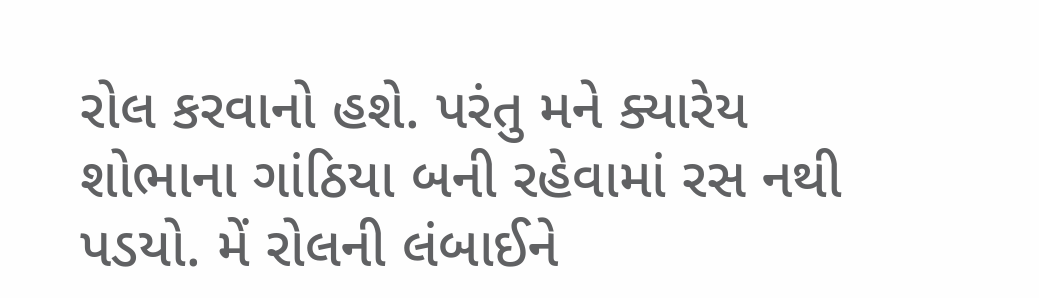રોલ કરવાનો હશે. પરંતુ મને ક્યારેય શોભાના ગાંઠિયા બની રહેવામાં રસ નથી પડયો. મેં રોલની લંબાઈને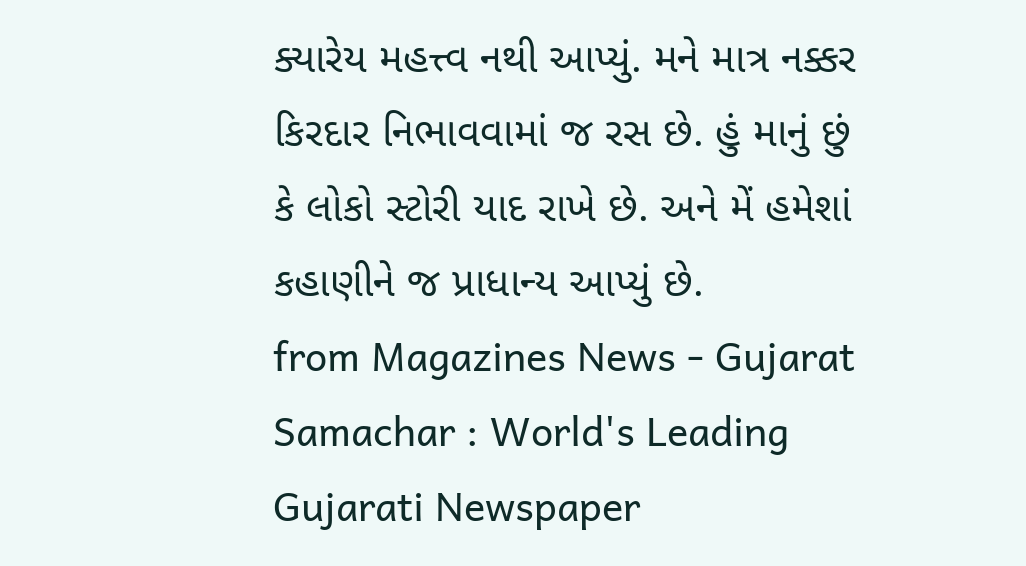ક્યારેય મહત્ત્વ નથી આપ્યું. મને માત્ર નક્કર કિરદાર નિભાવવામાં જ રસ છે. હું માનું છું કે લોકો સ્ટોરી યાદ રાખે છે. અને મેં હમેશાં કહાણીને જ પ્રાધાન્ય આપ્યું છે.
from Magazines News - Gujarat Samachar : World's Leading Gujarati Newspaper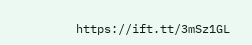https://ift.tt/3mSz1GL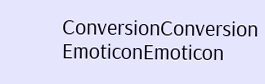ConversionConversion EmoticonEmoticon